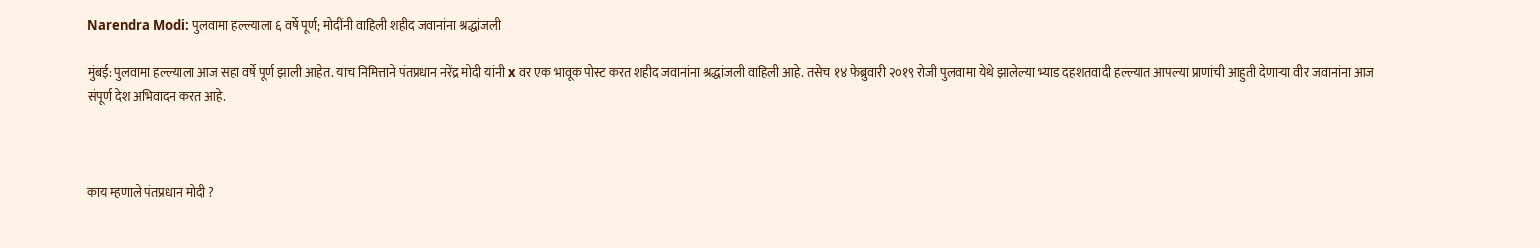Narendra Modi: पुलवामा हल्ल्याला ६ वर्षे पूर्ण; मोदींनी वाहिली शहीद जवानांना श्रद्धांजली

मुंबई: पुलवामा हल्ल्याला आज सहा वर्षे पूर्ण झाली आहेत. याच निमित्ताने पंतप्रधान नरेंद्र मोदी यांनी x वर एक भावूक पोस्ट करत शहीद जवानांना श्रद्धांजली वाहिली आहे. तसेच १४ फेब्रुवारी २०१९ रोजी पुलवामा येथे झालेल्या भ्याड दहशतवादी हल्ल्यात आपल्या प्राणांची आहुती देणाऱ्या वीर जवानांना आज संपूर्ण देश अभिवादन करत आहे.



काय म्हणाले पंतप्रधान मोदी ?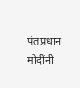पंतप्रधान मोदींनी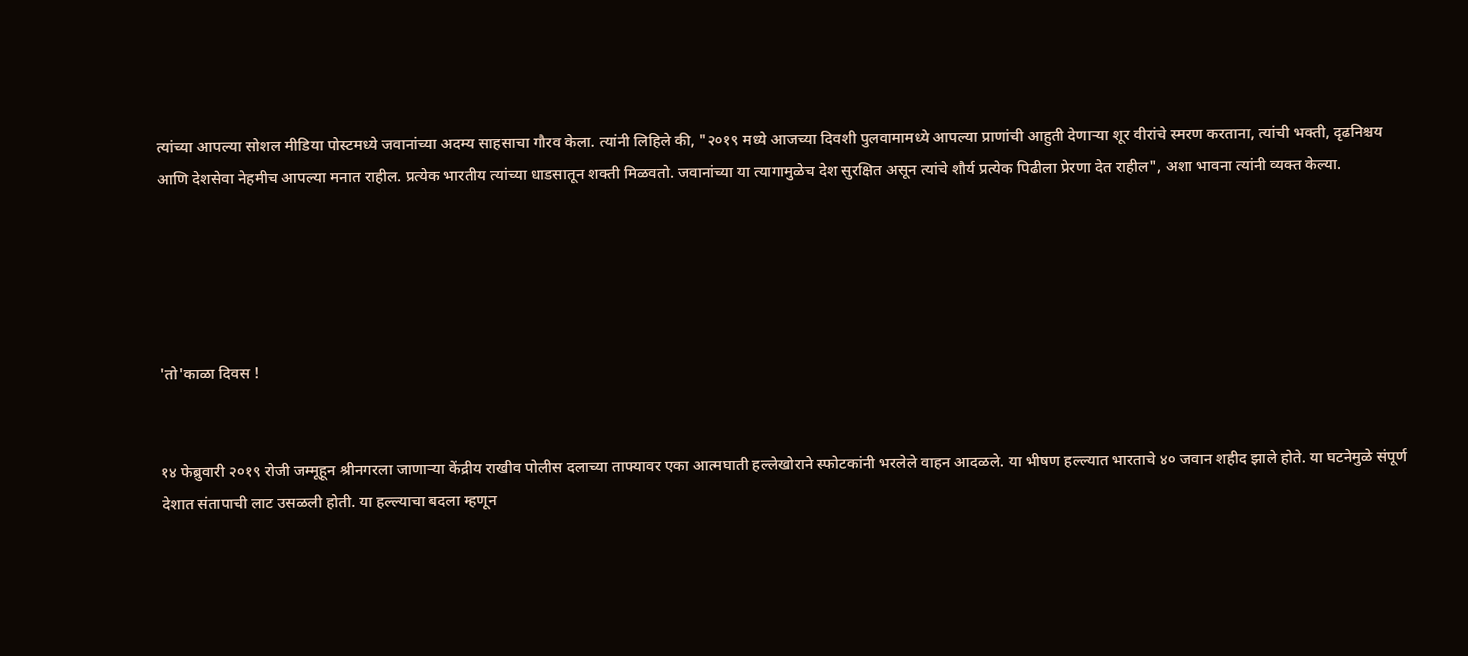त्यांच्या आपल्या सोशल मीडिया पोस्टमध्ये जवानांच्या अदम्य साहसाचा गौरव केला. त्यांनी लिहिले की, "२०१९ मध्ये आजच्या दिवशी पुलवामामध्ये आपल्या प्राणांची आहुती देणाऱ्या शूर वीरांचे स्मरण करताना, त्यांची भक्ती, दृढनिश्चय आणि देशसेवा नेहमीच आपल्या मनात राहील. प्रत्येक भारतीय त्यांच्या धाडसातून शक्ती मिळवतो. जवानांच्या या त्यागामुळेच देश सुरक्षित असून त्यांचे शौर्य प्रत्येक पिढीला प्रेरणा देत राहील", अशा भावना त्यांनी व्यक्त केल्या.





'तो'काळा दिवस !


१४ फेब्रुवारी २०१९ रोजी जम्मूहून श्रीनगरला जाणाऱ्या केंद्रीय राखीव पोलीस दलाच्या ताफ्यावर एका आत्मघाती हल्लेखोराने स्फोटकांनी भरलेले वाहन आदळले. या भीषण हल्ल्यात भारताचे ४० जवान शहीद झाले होते. या घटनेमुळे संपूर्ण देशात संतापाची लाट उसळली होती. या हल्ल्याचा बदला म्हणून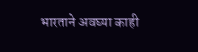भारताने अवघ्या काही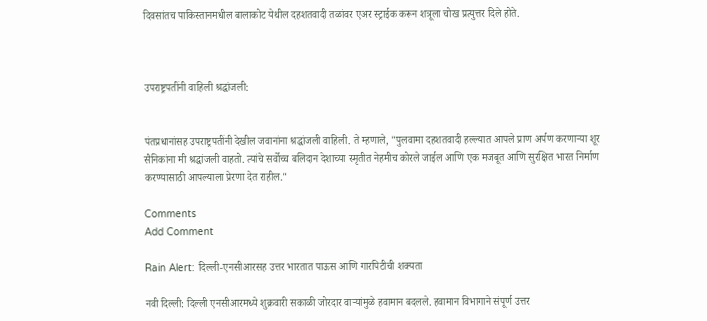दिवसांतच पाकिस्तानमधील बालाकोट येथील दहशतवादी तळांवर एअर स्ट्राईक करून शत्रूला चोख प्रत्युत्तर दिले होते.



उपराष्ट्रपतींनी वाहिली श्रद्धांजली:


पंतप्रधानांसह उपराष्ट्रपतींनी देखील जवानांना श्रद्धांजली वाहिली. ते म्हणाले, "पुलवामा दहशतवादी हल्ल्यात आपले प्राण अर्पण करणाऱ्या शूर सैनिकांना मी श्रद्धांजली वाहतो. त्यांचे सर्वोच्च बलिदान देशाच्या स्मृतीत नेहमीच कोरले जाईल आणि एक मजबूत आणि सुरक्षित भारत निर्माण करण्यासाठी आपल्याला प्रेरणा देत राहील."

Comments
Add Comment

Rain Alert: दिल्ली-एनसीआरसह उत्तर भारतात पाऊस आणि गारपिटीची शक्यता

नवी दिल्ली: दिल्ली एनसीआरमध्ये शुक्रवारी सकाळी जोरदार वाऱ्यांमुळे हवामान बदलले. हवामान विभागाने संपूर्ण उत्तर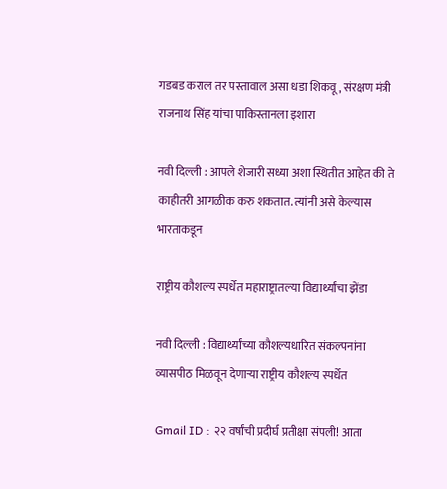गडबड कराल तर पस्तावाल असा धडा शिकवू, संरक्षण मंत्री राजनाथ सिंह यांचा पाकिस्तानला इशारा

नवी दिल्ली : आपले शेजारी सध्या अशा स्थितीत आहेत की ते काहीतरी आगळीक करु शकतात. त्यांनी असे केल्यास भारताकडून

राष्ट्रीय कौशल्य स्पर्धेत महाराष्ट्रातल्या विद्यार्थ्यांचा झेंडा

नवी दिल्ली : विद्यार्थ्यांच्या कौशल्यधारित संकल्पनांना व्यासपीठ मिळवून देणाऱ्या राष्ट्रीय कौशल्य स्पर्धेत

Gmail ID : २२ वर्षांची प्रदीर्घ प्रतीक्षा संपली! आता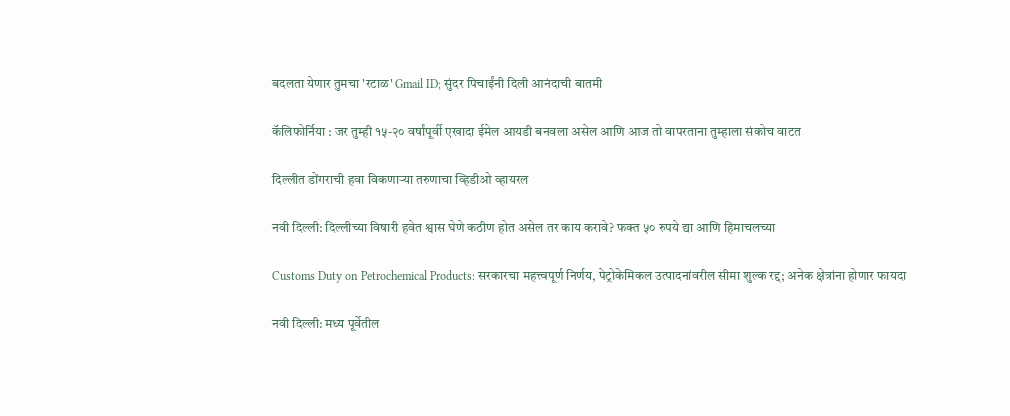बदलता येणार तुमचा 'रटाळ' Gmail ID; सुंदर पिचाईंनी दिली आनंदाची बातमी

कॅलिफोर्निया : जर तुम्ही १५-२० वर्षांपूर्वी एखादा ईमेल आयडी बनवला असेल आणि आज तो वापरताना तुम्हाला संकोच वाटत

दिल्लीत डोंगराची हवा विकणाऱ्या तरुणाचा व्हिडीओ व्हायरल

नवी दिल्ली: दिल्लीच्या विषारी हवेत श्वास घेणे कठीण होत असेल तर काय करावे? फक्त ५० रुपये द्या आणि हिमाचलच्या

Customs Duty on Petrochemical Products: सरकारचा महत्त्वपूर्ण निर्णय, पेट्रोकेमिकल उत्पादनांवरील सीमा शुल्क रद्द; अनेक क्षेत्रांना होणार फायदा

नवी दिल्ली: मध्य पूर्वेतील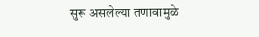सुरू असलेल्या तणावामुळे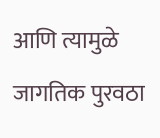आणि त्यामुळे जागतिक पुरवठा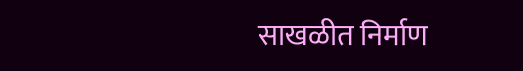साखळीत निर्माण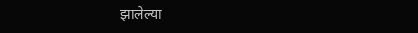झालेल्या